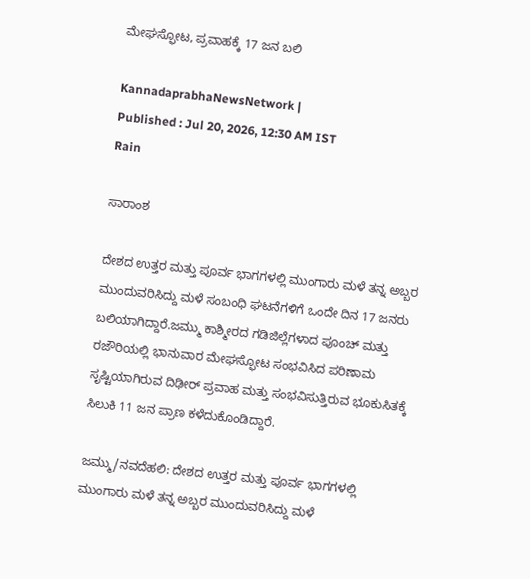ಮೇಘಸ್ಫೋಟ, ಪ್ರವಾಹಕ್ಕೆ 17 ಜನ ಬಲಿ

KannadaprabhaNewsNetwork |
Published : Jul 20, 2026, 12:30 AM IST
Rain

ಸಾರಾಂಶ

ದೇಶದ ಉತ್ತರ ಮತ್ತು ಪೂರ್ವ ಭಾಗಗಳಲ್ಲಿ ಮುಂಗಾರು ಮಳೆ ತನ್ನ ಅಬ್ಬರ ಮುಂದುವರಿಸಿದ್ದು ಮಳೆ ಸಂಬಂಧಿ ಘಟನೆಗಳಿಗೆ ಒಂದೇ ದಿನ 17 ಜನರು ಬಲಿಯಾಗಿದ್ದಾರೆ.ಜಮ್ಮು ಕಾಶ್ಮೀರದ ಗಡಿಜಿಲ್ಲೆಗಳಾದ ಪೂಂಚ್‌ ಮತ್ತು ರಜೌರಿಯಲ್ಲಿ ಭಾನುವಾರ ಮೇಘಸ್ಫೋಟ ಸಂಭವಿಸಿದ ಪರಿಣಾಮ ಸೃಷ್ಟಿಯಾಗಿರುವ ದಿಢೀರ್‌ ಪ್ರವಾಹ ಮತ್ತು ಸಂಭವಿಸುತ್ತಿರುವ ಭೂಕುಸಿತಕ್ಕೆ ಸಿಲುಕಿ 11 ಜನ ಪ್ರಾಣ ಕಳೆದುಕೊಂಡಿದ್ದಾರೆ.

ಜಮ್ಮು/ನವದೆಹಲಿ: ದೇಶದ ಉತ್ತರ ಮತ್ತು ಪೂರ್ವ ಭಾಗಗಳಲ್ಲಿ ಮುಂಗಾರು ಮಳೆ ತನ್ನ ಅಬ್ಬರ ಮುಂದುವರಿಸಿದ್ದು ಮಳೆ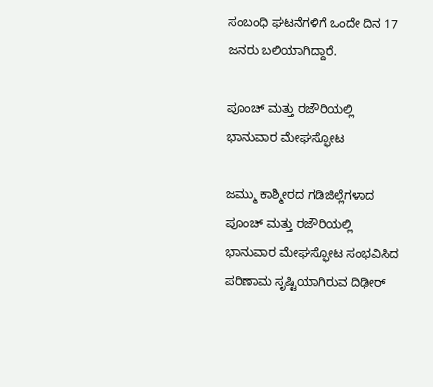ಸಂಬಂಧಿ ಘಟನೆಗಳಿಗೆ ಒಂದೇ ದಿನ 17 ಜನರು ಬಲಿಯಾಗಿದ್ದಾರೆ.

ಪೂಂಚ್‌ ಮತ್ತು ರಜೌರಿಯಲ್ಲಿ ಭಾನುವಾರ ಮೇಘಸ್ಫೋಟ

ಜಮ್ಮು ಕಾಶ್ಮೀರದ ಗಡಿಜಿಲ್ಲೆಗಳಾದ ಪೂಂಚ್‌ ಮತ್ತು ರಜೌರಿಯಲ್ಲಿ ಭಾನುವಾರ ಮೇಘಸ್ಫೋಟ ಸಂಭವಿಸಿದ ಪರಿಣಾಮ ಸೃಷ್ಟಿಯಾಗಿರುವ ದಿಢೀರ್‌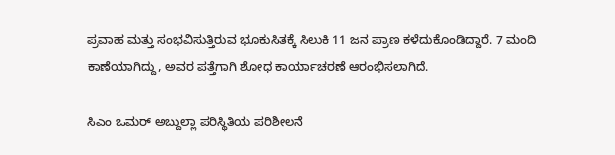ಪ್ರವಾಹ ಮತ್ತು ಸಂಭವಿಸುತ್ತಿರುವ ಭೂಕುಸಿತಕ್ಕೆ ಸಿಲುಕಿ 11 ಜನ ಪ್ರಾಣ ಕಳೆದುಕೊಂಡಿದ್ದಾರೆ. 7 ಮಂದಿ ಕಾಣೆಯಾಗಿದ್ದು, ಅವರ ಪತ್ತೆಗಾಗಿ ಶೋಧ ಕಾರ್ಯಾಚರಣೆ ಆರಂಭಿಸಲಾಗಿದೆ.

ಸಿಎಂ ಒಮರ್‌ ಅಬ್ದುಲ್ಲಾ ಪರಿಸ್ಥಿತಿಯ ಪರಿಶೀಲನೆ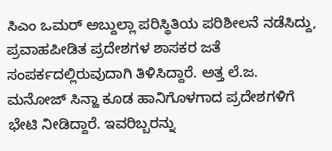ಸಿಎಂ ಒಮರ್‌ ಅಬ್ದುಲ್ಲಾ ಪರಿಸ್ಥಿತಿಯ ಪರಿಶೀಲನೆ ನಡೆಸಿದ್ದು, ಪ್ರವಾಹಪೀಡಿತ ಪ್ರದೇಶಗಳ ಶಾಸಕರ ಜತೆ ಸಂಪರ್ಕದಲ್ಲಿರುವುದಾಗಿ ತಿಳಿಸಿದ್ದಾರೆ. ಅತ್ತ ಲೆ.ಜ. ಮನೋಜ್‌ ಸಿನ್ಹಾ ಕೂಡ ಹಾನಿಗೊಳಗಾದ ಪ್ರದೇಶಗಳಿಗೆ ಭೇಟಿ ನೀಡಿದ್ದಾರೆ. ಇವರಿಬ್ಬರನ್ನು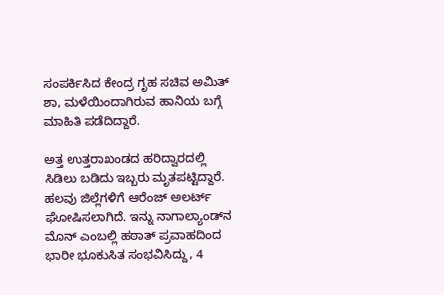ಸಂಪರ್ಕಿಸಿದ ಕೇಂದ್ರ ಗೃಹ ಸಚಿವ ಅಮಿತ್‌ ಶಾ, ಮಳೆಯಿಂದಾಗಿರುವ ಹಾನಿಯ ಬಗ್ಗೆ ಮಾಹಿತಿ ಪಡೆದಿದ್ದಾರೆ.

ಅತ್ತ ಉತ್ತರಾಖಂಡದ ಹರಿದ್ವಾರದಲ್ಲಿ ಸಿಡಿಲು ಬಡಿದು ಇಬ್ಬರು ಮೃತಪಟ್ಟಿದ್ದಾರೆ. ಹಲವು ಜಿಲ್ಲೆಗಳಿಗೆ ಆರೆಂಜ್‌ ಅಲರ್ಟ್‌ ಘೋಷಿಸಲಾಗಿದೆ. ಇನ್ನು ನಾಗಾಲ್ಯಾಂಡ್‌ನ ಮೊನ್‌ ಎಂಬಲ್ಲಿ ಹಠಾತ್‌ ಪ್ರವಾಹದಿಂದ ಭಾರೀ ಭೂಕುಸಿತ ಸಂಭವಿಸಿದ್ದು, 4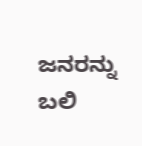ಜನರನ್ನು ಬಲಿ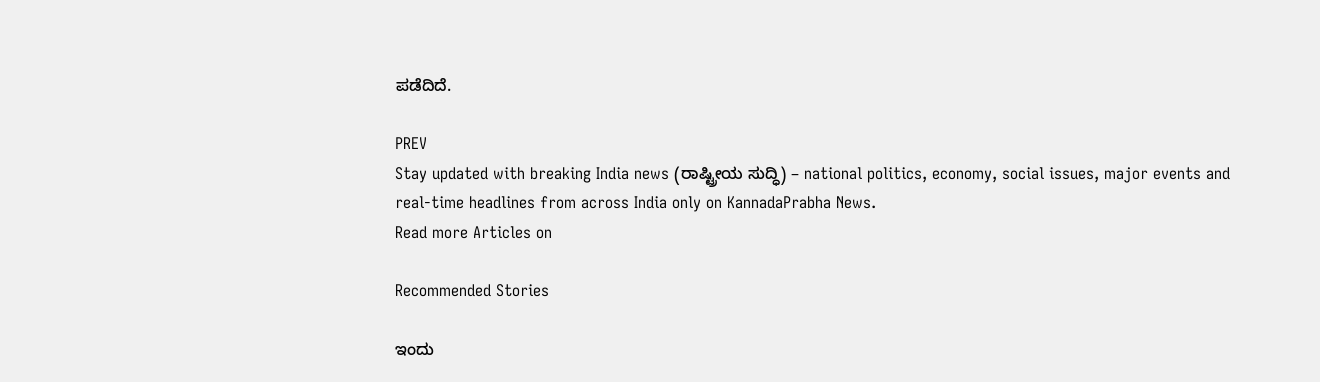ಪಡೆದಿದೆ.

PREV
Stay updated with breaking India news (ರಾಷ್ಟ್ರೀಯ ಸುದ್ಧಿ) – national politics, economy, social issues, major events and real‑time headlines from across India only on KannadaPrabha News.
Read more Articles on

Recommended Stories

ಇಂದು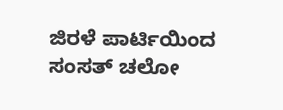ಜಿರಳೆ ಪಾರ್ಟಿಯಿಂದ ಸಂಸತ್‌ ಚಲೋ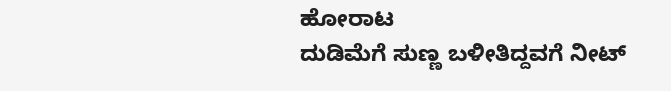ಹೋರಾಟ
ದುಡಿಮೆಗೆ ಸುಣ್ಣ ಬಳೀತಿದ್ದವಗೆ ನೀಟ್‌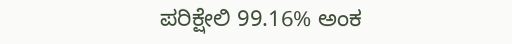ಪರಿಕ್ಷೇಲಿ 99.16% ಅಂಕ